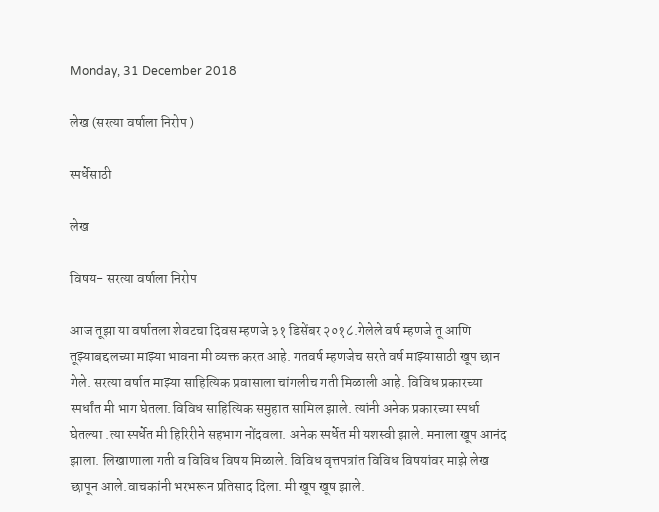Monday, 31 December 2018

लेख (सरत्या वर्षाला निरोप )

स्पर्धेसाठी

लेख

विषय- सरत्या वर्षाला निरोप

आज तूझा या वर्षातला शेवटचा दिवस म्हणजे ३१ डिसेंबर २०१८.गेलेले वर्ष म्हणजे तू आणि तूझ्याबद्दलच्या माझ्या भावना मी व्यक्त करत आहे. गतवर्ष म्हणजेच सरते वर्ष माझ्यासाठी खूप छान गेले. सरत्या वर्षात माझ्या साहित्यिक प्रवासाला चांगलीच गती मिळाली आहे. विविध प्रकारच्या स्पर्धांत मी भाग घेतला.विविध साहित्यिक समुहात सामिल झाले. त्यांनी अनेक प्रकारच्या स्पर्धा घेतल्या .त्या स्पर्धेत मी हिरिरीने सहभाग नोंदवला. अनेक स्पर्धेत मी यशस्वी झाले. मनाला खूप आनंद झाला. लिखाणाला गती व विविध विषय मिळाले. विविध वृत्तपत्रांत विविध विषयांवर माझे लेख छापून आले.वाचकांनी भरभरून प्रतिसाद दिला. मी खूप खूष झाले.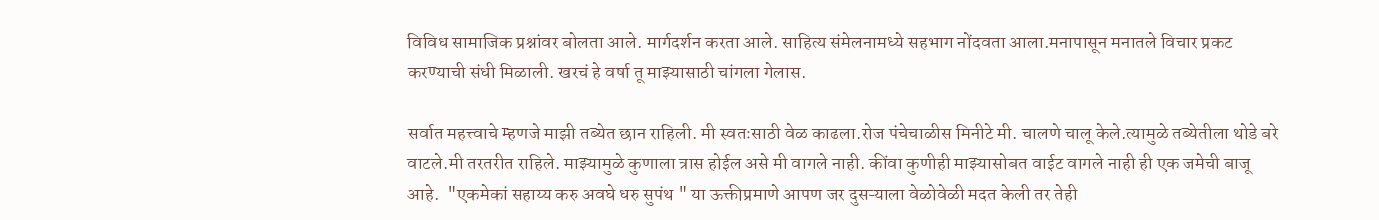विविध सामाजिक प्रश्नांवर बोलता आले. मार्गदर्शन करता आले. साहित्य संमेलनामध्ये सहभाग नोंदवता आला.मनापासून मनातले विचार प्रकट करण्याची संधी मिळाली. खरचं हे वर्षा तू माझ्यासाठी चांगला गेलास.

सर्वात महत्त्वाचे म्हणजे माझी तब्येत छान राहिली. मी स्वतःसाठी वेळ काढला.रोज पंचेचाळीस मिनीटे मी. चालणे चालू केले.त्यामुळे तब्येतीला थोडे बरे वाटले.मी तरतरीत राहिले. माझ्यामुळे कुणाला त्रास होईल असे मी वागले नाही. कींवा कुणीही माझ्यासोबत वाईट वागले नाही ही एक जमेची बाजू आहे.  "एकमेकां सहाय्य करु अवघे धरु सुपंथ " या ऊक्तीप्रमाणे आपण जर दुसऱ्याला वेळोवेळी मदत केली तर तेही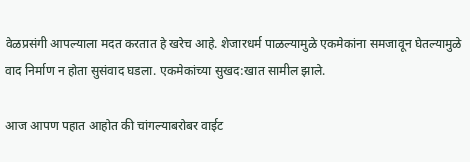वेळप्रसंगी आपल्याला मदत करतात हे खरेच आहे. शेजारधर्म पाळल्यामुळे एकमेकांना समजावून घेतल्यामुळे वाद निर्माण न होता सुसंवाद घडला. एकमेकांच्या सुखद:खात सामील झाले.

आज आपण पहात आहोत की चांगल्याबरोबर वाईट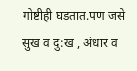गोष्टीही घडतात.पण जसे सुख व दु:ख , अंधार व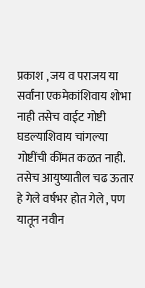प्रकाश , जय व पराजय या सर्वांना एकमेकांशिवाय शोभा नाही तसेच वाईट गोष्टी घडल्याशिवाय चांगल्या गोष्टींची कींमत कळत नाही. तसेच आयुष्यातील चढ ऊतार हे गेले वर्षभर होत गेले , पण यातून नवीन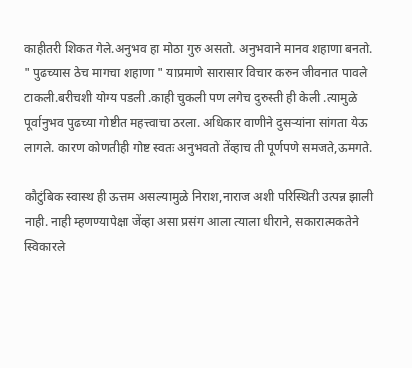काहीतरी शिकत गेले.अनुभव हा मोठा गुरु असतो. अनुभवाने मानव शहाणा बनतो.  " पुढच्यास ठेच मागचा शहाणा " याप्रमाणे सारासार विचार करुन जीवनात पावले टाकली.बरीचशी योग्य पडली .काही चुकली पण लगेच दुरुस्ती ही केली .त्यामुळे पूर्वानुभव पुढच्या गोष्टीत महत्त्वाचा ठरला. अधिकार वाणीने दुसऱ्यांना सांगता येऊ लागले. कारण कोणतीही गोष्ट स्वतः अनुभवतो तेंव्हाच ती पूर्णपणे समजते,ऊमगते.

कौटुंबिक स्वास्थ ही ऊत्तम असल्यामुळे निराश,नाराज अशी परिस्थिती उत्पन्न झाली नाही. नाही म्हणण्यापेक्षा जेंव्हा असा प्रसंग आला त्याला धीराने, सकारात्मकतेने स्विकारले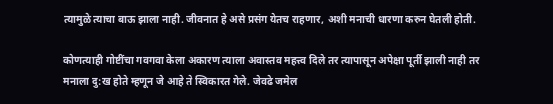त्यामुळे त्याचा बाऊ झाला नाही. जीवनात हे असे प्रसंग येतच राहणार, अशी मनाची धारणा करुन घेतली होती.

कोणत्याही गोष्टींचा गवगवा केला अकारण त्याला अवास्तव महत्त्व दिले तर त्यापासून अपेक्षा पूर्ती झाली नाही तर मनाला दु:ख होते म्हणून जे आहे ते स्विकारत गेले. जेवढे जमेल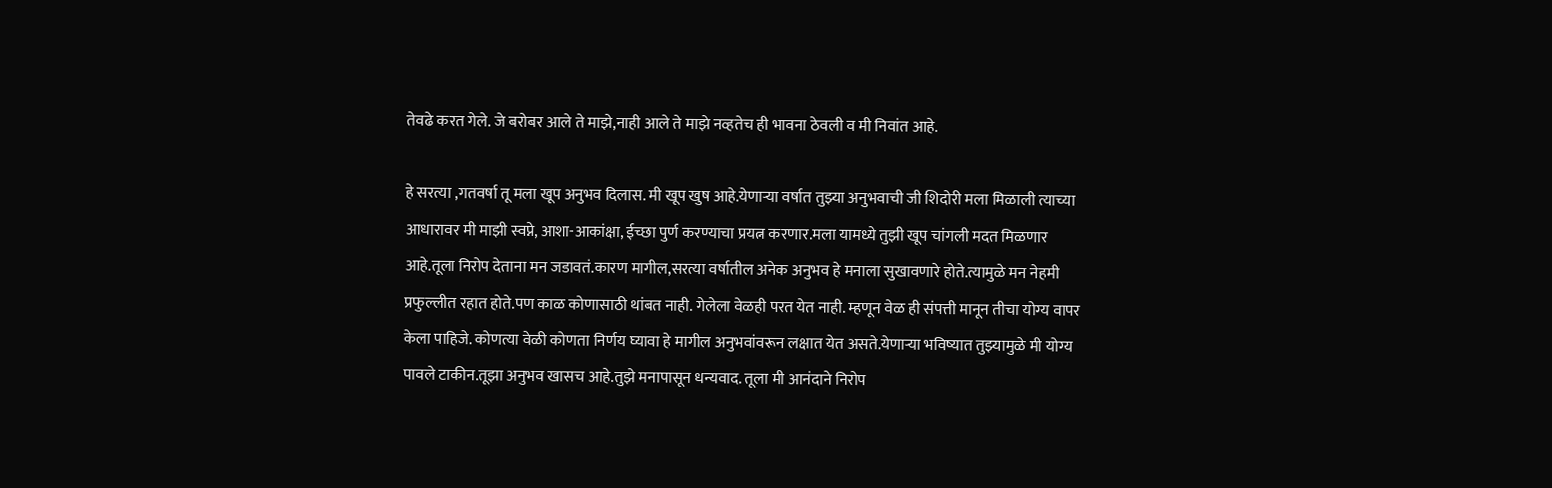तेवढे करत गेले. जे बरोबर आले ते माझे,नाही आले ते माझे नव्हतेच ही भावना ठेवली व मी निवांत आहे.

हे सरत्या ,गतवर्षा तू मला खूप अनुभव दिलास. मी खूप खुष आहे.येणाऱ्या वर्षात तुझ्या अनुभवाची जी शिदोरी मला मिळाली त्याच्या आधारावर मी माझी स्वप्ने, आशा-आकांक्षा, ईच्छा पुर्ण करण्याचा प्रयत्न करणार.मला यामध्ये तुझी खूप चांगली मदत मिळणार आहे.तूला निरोप देताना मन जडावतं.कारण मागील,सरत्या वर्षातील अनेक अनुभव हे मनाला सुखावणारे होते.त्यामुळे मन नेहमी प्रफुल्लीत रहात होते.पण काळ कोणासाठी थांबत नाही. गेलेला वेळही परत येत नाही. म्हणून वेळ ही संपत्ती मानून तीचा योग्य वापर केला पाहिजे. कोणत्या वेळी कोणता निर्णय घ्यावा हे मागील अनुभवांवरून लक्षात येत असते.येणाऱ्या भविष्यात तुझ्यामुळे मी योग्य पावले टाकीन.तूझा अनुभव खासच आहे.तुझे मनापासून धन्यवाद. तूला मी आनंदाने निरोप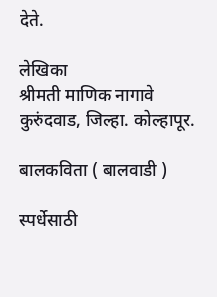देते.

लेखिका
श्रीमती माणिक नागावे
कुरुंदवाड, जिल्हा. कोल्हापूर.

बालकविता ( बालवाडी )

स्पर्धेसाठी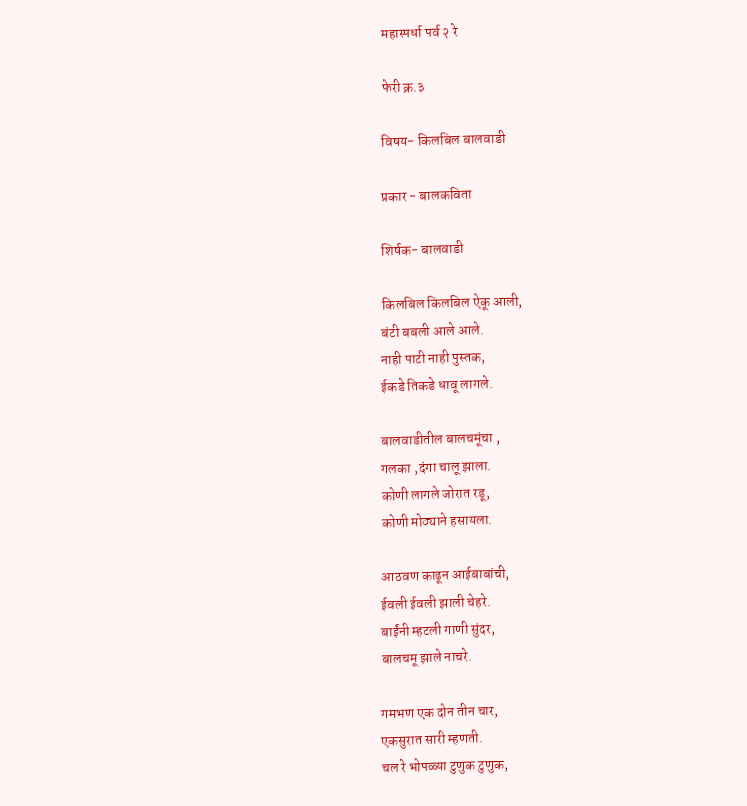महास्पर्धा पर्व २ रे

फेरी क्र.३

विषय- किलबिल बालवाडी

प्रकार - बालकविता

शिर्षक- बालवाडी

किलबिल किलबिल ऐकू आली,
बंटी बबली आले आले.
नाही पाटी नाही पुस्तक,
ईकडे तिकडे धावू लागले.

बालवाडीतील बालचमूंचा ,
गलका ,दंगा चालू झाला.
कोणी लागले जोरात रडू,
कोणी मोठ्याने हसायला.

आठवण काढून आईबाबांची,
ईवली ईवली झाली चेहरे.
बाईंनी म्हटली गाणी सुंदर,
बालचमू झाले नाचरे.

गमभण एक दोन तीन चार,
एकसुरात सारी म्हणती.
चल रे भोपळ्या टुणुक टुणुक,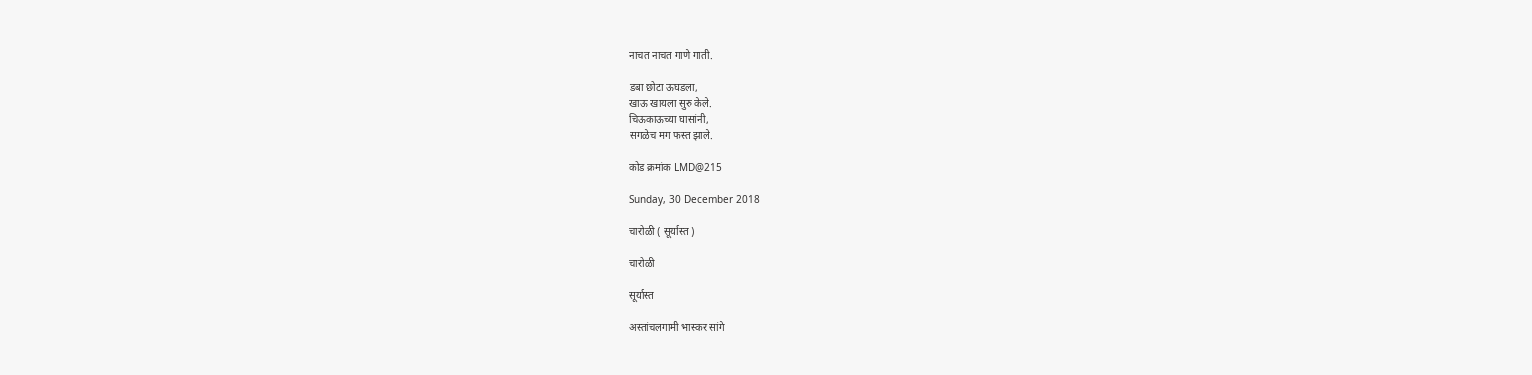नाचत नाचत गाणे गाती.

डबा छोटा ऊघडला,
खाऊ खायला सुरु केले.
चिऊकाऊच्या घासांनी,
सगळेच मग फस्त झाले.

कोड क्रमांक LMD@215

Sunday, 30 December 2018

चारोळी ( सूर्यास्त )

चारोळी

सूर्यास्त

अस्तांचलगामी भास्कर सांगे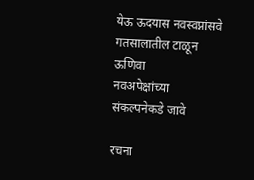येऊ ऊदयास नवस्वप्नांसवे
गतसालातील टाळून ऊणिवा
नवअपेक्षांच्या संकल्पनेकडे जावे

रचना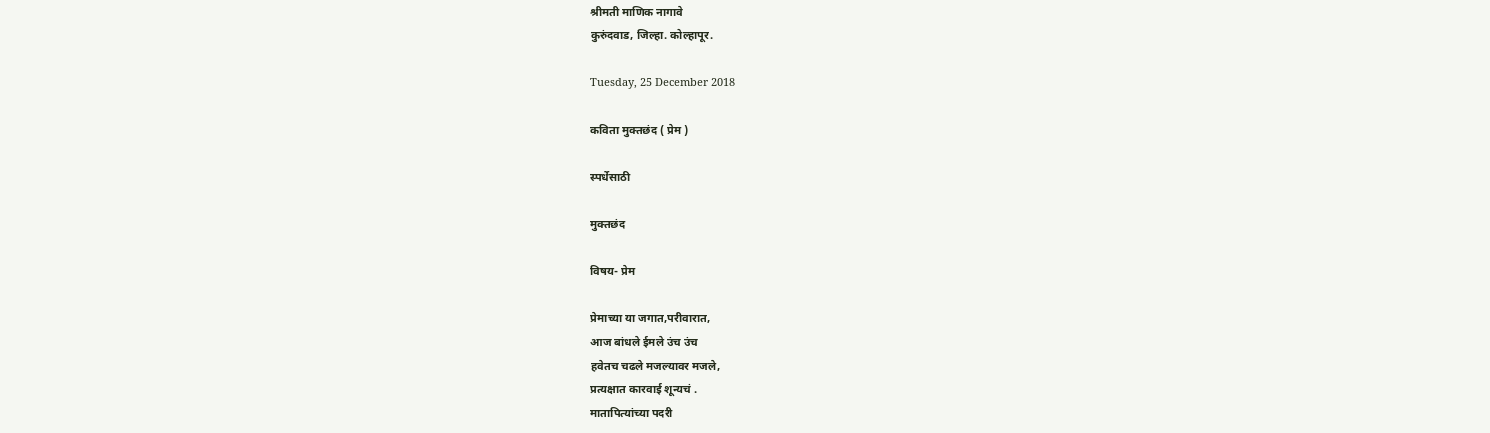श्रीमती माणिक नागावे
कुरुंदवाड, जिल्हा. कोल्हापूर.

Tuesday, 25 December 2018

कविता मुक्तछंद ( प्रेम )

स्पर्धेसाठी

मुक्तछंद

विषय- प्रेम

प्रेमाच्या या जगात,परीवारात,
आज बांधले ईमले उंच उंच
हवेतच चढले मजल्यावर मजले,
प्रत्यक्षात कारवाई शून्यचं .
मातापित्यांच्या पदरी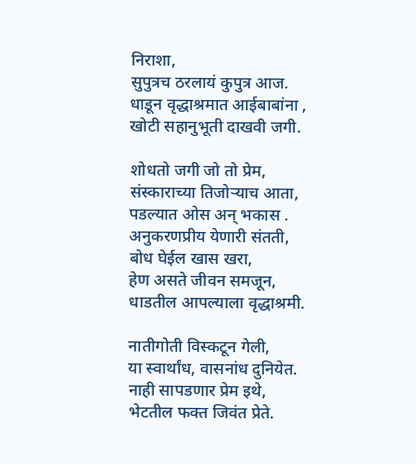निराशा,
सुपुत्रच ठरलायं कुपुत्र आज.
धाडून वृद्धाश्रमात आईबाबांना ,
खोटी सहानुभूती दाखवी जगी.

शोधतो जगी जो तो प्रेम,
संस्काराच्या तिजोऱ्याच आता,
पडल्यात ओस अन् भकास .
अनुकरणप्रीय येणारी संतती,
बोध घेईल खास खरा,
हेण असते जीवन समजून,
धाडतील आपल्याला वृद्धाश्रमी.

नातीगोती विस्कटून गेली,
या स्वार्थांध, वासनांध दुनियेत.
नाही सापडणार प्रेम इथे,
भेटतील फक्त जिवंत प्रेते.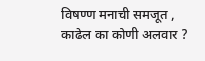विषण्ण मनाची समजूत ,
काढेल का कोणी अलवार ?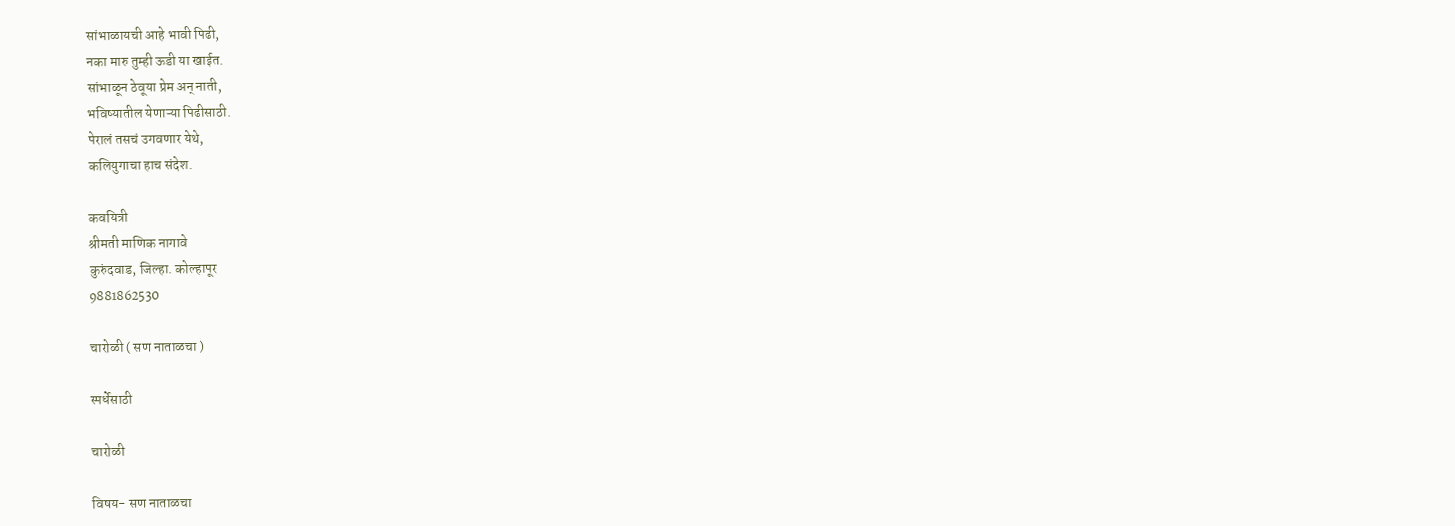सांभाळायची आहे भावी पिढी,
नका मारु तुम्ही ऊडी या खाईत.
सांभाळून ठेवूया प्रेम अन् नाती,
भविष्यातील येणाऱ्या पिढीसाठी.
पेरालं तसचं उगवणार येथे,
कलियुगाचा हाच संदेश.

कवयित्री
श्रीमती माणिक नागावे
कुरुंदवाड, जिल्हा. कोल्हापूर
9881862530

चारोळी ( सण नाताळचा )

स्पर्धेसाठी

चारोळी

विषय- सण नाताळचा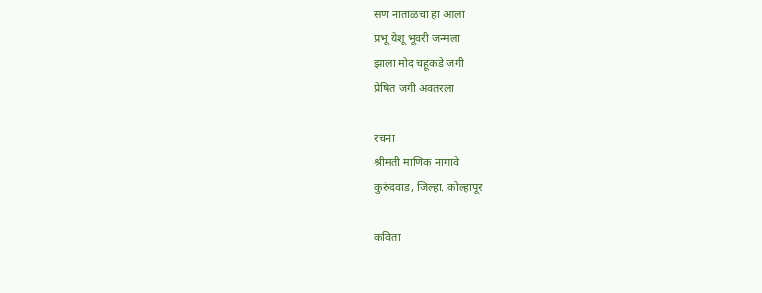सण नाताळचा हा आला
प्रभू येशू भूवरी जन्मला
झाला मोद चहूकडे जगी
प्रेषित जगी अवतरला

रचना
श्रीमती माणिक नागावे
कुरुंदवाड, जिल्हा. कोल्हापूर

कविता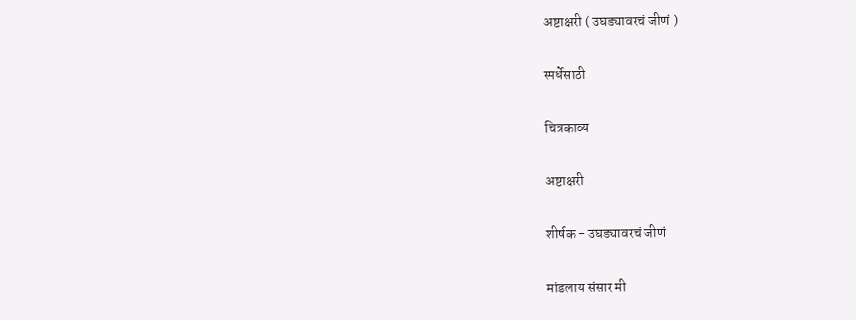अष्टाक्षरी ( उघड्यावरचं जीणं )

स्पर्धेसाठी

चित्रकाव्य

अष्टाक्षरी

शीर्षक - उघड्यावरचं जीणं

मांडलाय संसार मी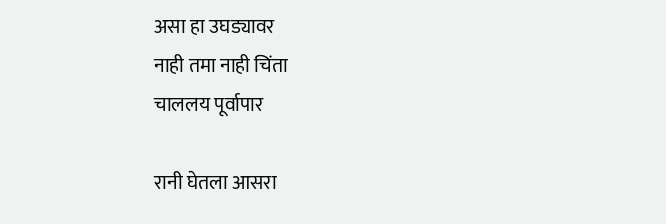असा हा उघड्यावर
नाही तमा नाही चिंता
चाललय पूर्वापार

रानी घेतला आसरा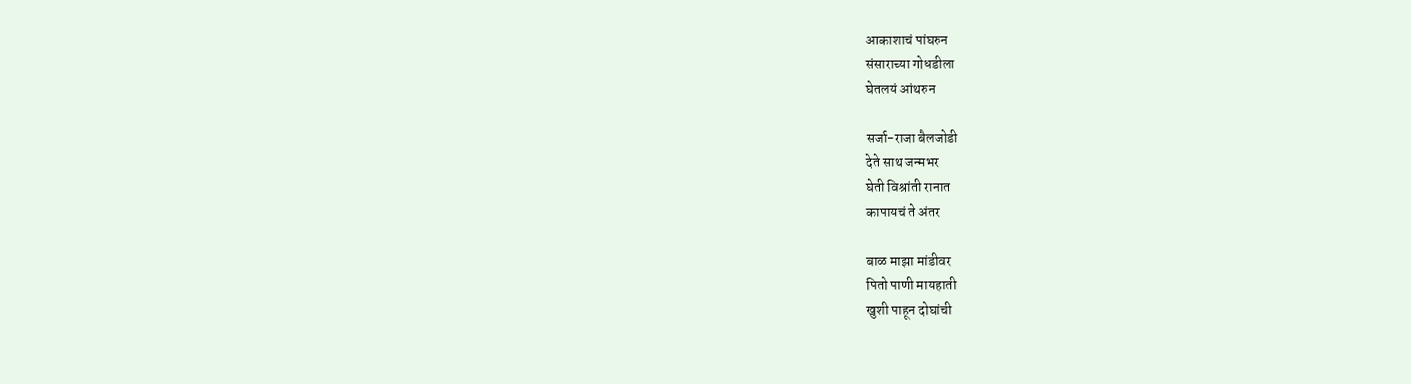आकाशाचं पांघरुन
संसाराच्या गोधडीला
घेतलयं आंथरुन

सर्जा-राजा बैलजोडी
देते साथ जन्मभर
घेती विश्रांती रानात
कापायचं ते अंतर

बाळ माझा मांडीवर
पितो पाणी मायहाती
खुशी पाहून दोघांची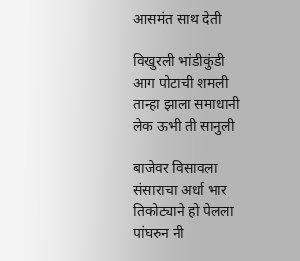आसमंत साथ देती

विखुरली भांडीकुंडी
आग पोटाची शमली
तान्हा झाला समाधानी
लेक ऊभी ती सानुली

बाजेवर विसावला
संसाराचा अर्धा भार
तिकोट्याने हो पेलला
पांघरुन नी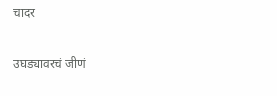चादर

उघड्यावरचं जीणं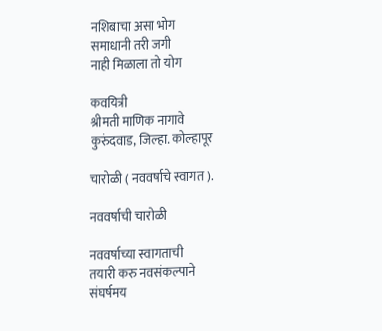नशिबाचा असा भोग
समाधानी तरी जगी
नाही मिळाला तो योग

कवयित्री
श्रीमती माणिक नागावे
कुरुंदवाड, जिल्हा. कोल्हापूर

चारोळी ( नववर्षाचे स्वागत ).

नववर्षाची चारोळी

नववर्षाच्या स्वागताची
तयारी करु नवसंकल्पाने
संघर्षमय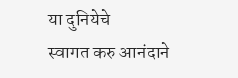या दुनियेचे
स्वागत करु आनंदाने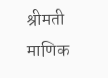श्रीमती माणिक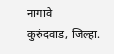नागावे
कुरुंदवाड, जिल्हा.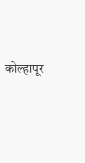कोल्हापूर